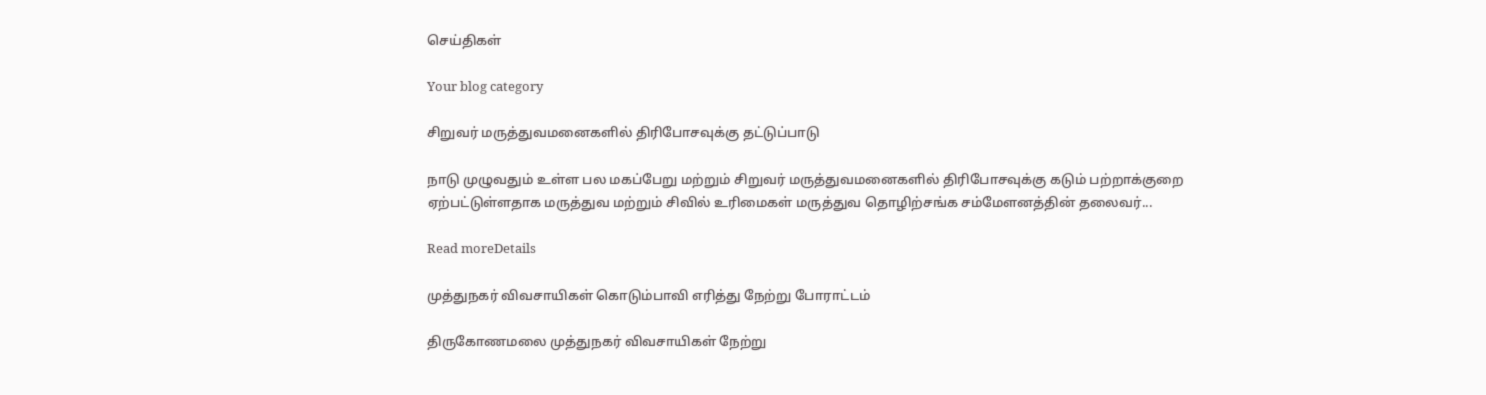செய்திகள்

Your blog category

சிறுவர் மருத்துவமனைகளில் திரிபோசவுக்கு தட்டுப்பாடு

நாடு முழுவதும் உள்ள பல மகப்பேறு மற்றும் சிறுவர் மருத்துவமனைகளில் திரிபோசவுக்கு கடும் பற்றாக்குறை ஏற்பட்டுள்ளதாக மருத்துவ மற்றும் சிவில் உரிமைகள் மருத்துவ தொழிற்சங்க சம்மேளனத்தின் தலைவர்...

Read moreDetails

முத்துநகர் விவசாயிகள் கொடும்பாவி எரித்து நேற்று போராட்டம்

திருகோணமலை முத்துநகர் விவசாயிகள் நேற்று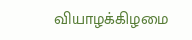வியாழக்கிழமை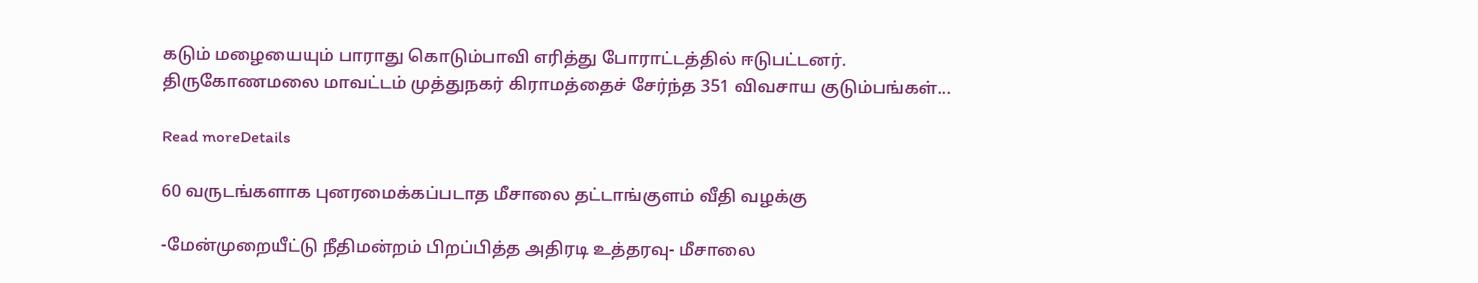கடும் மழையையும் பாராது கொடும்பாவி எரித்து போராட்டத்தில் ஈடுபட்டனர். திருகோணமலை மாவட்டம் முத்துநகர் கிராமத்தைச் சேர்ந்த 351 விவசாய குடும்பங்கள்...

Read moreDetails

60 வருடங்களாக புனரமைக்கப்படாத மீசாலை தட்டாங்குளம் வீதி வழக்கு

-மேன்முறையீட்டு நீதிமன்றம் பிறப்பித்த அதிரடி உத்தரவு- மீசாலை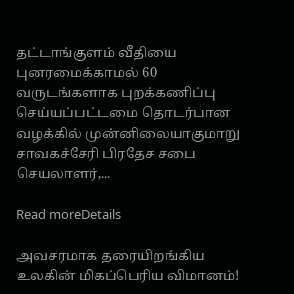தட்டாங்குளம் வீதியை புனரமைக்காமல் 60 வருடங்களாக புறக்கணிப்பு செய்யப்பட்டமை தொடர்பான வழக்கில் முன்னிலையாகுமாறு சாவகச்சேரி பிரதேச சபை செயலாளர்,...

Read moreDetails

அவசரமாக தரையிறங்கிய உலகின் மிகப்பெரிய விமானம்!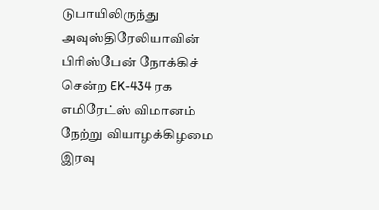டுபாயிலிருந்து அவுஸ்திரேலியாவின் பிரிஸ்பேன் நோக்கிச் சென்ற EK-434 ரக எமிரேட்ஸ் விமானம் நேற்று வியாழக்கிழமை இரவு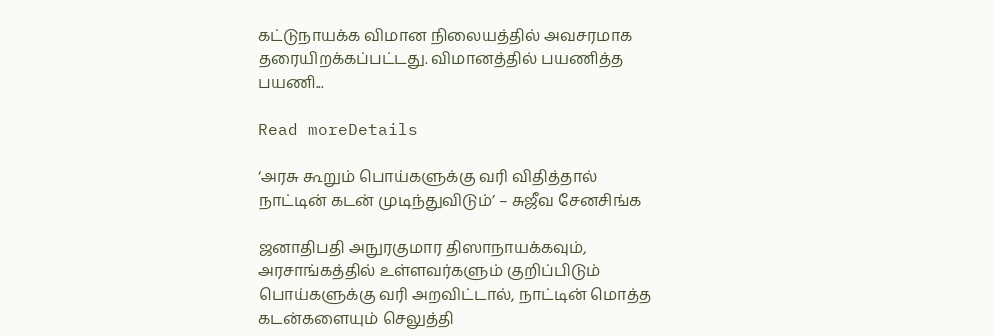கட்டுநாயக்க விமான நிலையத்தில் அவசரமாக தரையிறக்கப்பட்டது. விமானத்தில் பயணித்த பயணி...

Read moreDetails

‘அரசு கூறும் பொய்களுக்கு வரி விதித்தால் நாட்டின் கடன் முடிந்துவிடும்’ – சுஜீவ சேனசிங்க

ஜனாதிபதி அநுரகுமார திஸாநாயக்கவும், அரசாங்கத்தில் உள்ளவர்களும் குறிப்பிடும் பொய்களுக்கு வரி அறவிட்டால், நாட்டின் மொத்த கடன்களையும் செலுத்தி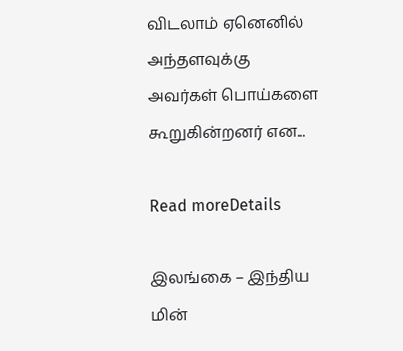விடலாம் ஏனெனில் அந்தளவுக்கு அவர்கள் பொய்களை கூறுகின்றனர் என...

Read moreDetails

இலங்கை – இந்திய மின்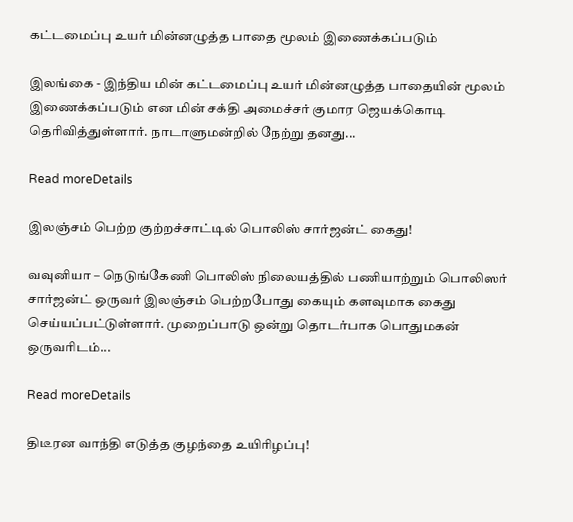கட்டமைப்பு உயர் மின்னழுத்த பாதை மூலம் இணைக்கப்படும்

இலங்கை - இந்திய மின் கட்டமைப்பு உயர் மின்னழுத்த பாதையின் மூலம் இணைக்கப்படும் என மின் சக்தி அமைச்சர் குமார ஜெயக்கொடி தெரிவித்துள்ளார். நாடாளுமன்றில் நேற்று தனது...

Read moreDetails

இலஞ்சம் பெற்ற குற்றச்சாட்டில் பொலிஸ் சார்ஜன்ட் கைது!

வவுனியா – நெடுங்கேணி பொலிஸ் நிலையத்தில் பணியாற்றும் பொலிஸர் சார்ஜன்ட் ஒருவர் இலஞ்சம் பெற்றபோது கையும் களவுமாக கைது செய்யப்பட்டுள்ளார். முறைப்பாடு ஒன்று தொடர்பாக பொதுமகன் ஒருவரிடம்...

Read moreDetails

திடீரன வாந்தி எடுத்த குழந்தை உயிரிழப்பு!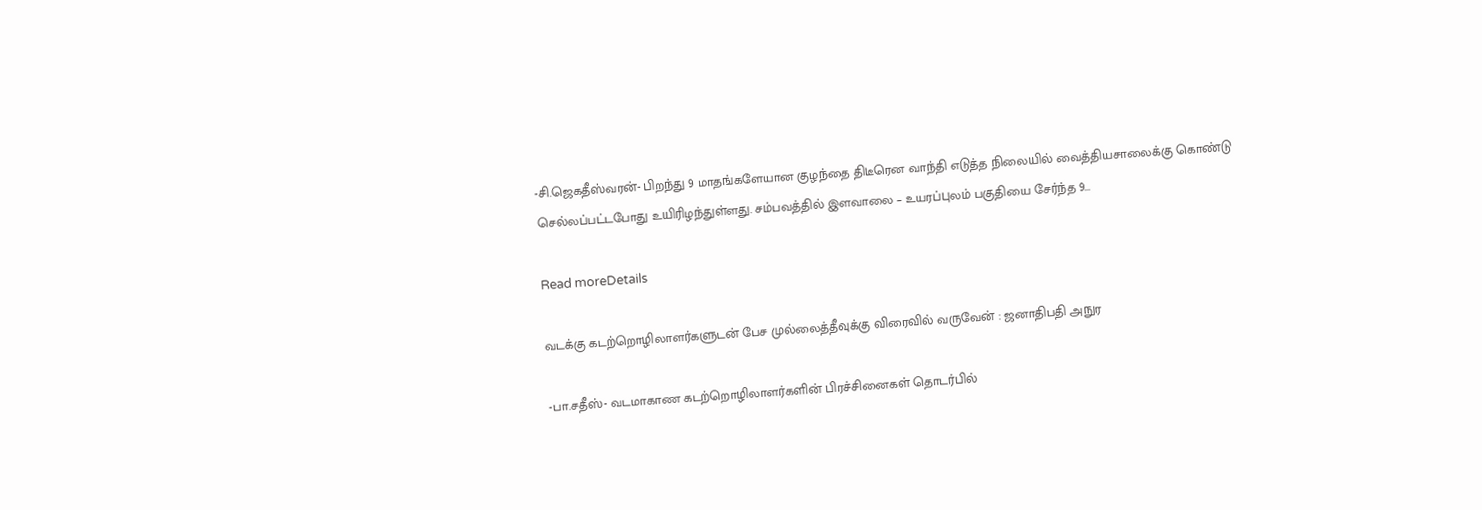-சி.ஜெகதீஸ்வரன்- பிறந்து 9 மாதங்களேயான குழந்தை திடீரென வாந்தி எடுத்த நிலையில் வைத்தியசாலைக்கு கொண்டு செல்லப்பட்டபோது உயிரிழந்துள்ளது. சம்பவத்தில் இளவாலை – உயரப்புலம் பகுதியை சேர்ந்த 9...

Read moreDetails

வடக்கு கடற்றொழிலாளர்களுடன் பேச முல்லைத்தீவுக்கு விரைவில் வருவேன் : ஜனாதிபதி அநுர

-பா.சதீஸ்- வடமாகாண கடற்றொழிலாளர்களின் பிரச்சினைகள் தொடர்பில்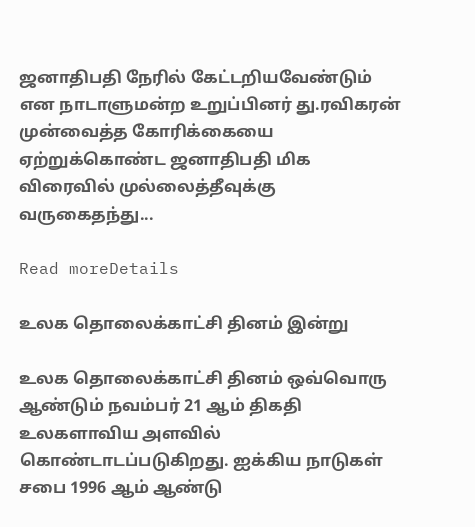ஜனாதிபதி நேரில் கேட்டறியவேண்டும் என நாடாளுமன்ற உறுப்பினர் து.ரவிகரன் முன்வைத்த கோரிக்கையை ஏற்றுக்கொண்ட ஜனாதிபதி மிக விரைவில் முல்லைத்தீவுக்கு வருகைதந்து...

Read moreDetails

உலக தொலைக்காட்சி தினம் இன்று

உலக தொலைக்காட்சி தினம் ஒவ்வொரு ஆண்டும் நவம்பர் 21 ஆம் திகதி உலகளாவிய அளவில் கொண்டாடப்படுகிறது. ஐக்கிய நாடுகள் சபை 1996 ஆம் ஆண்டு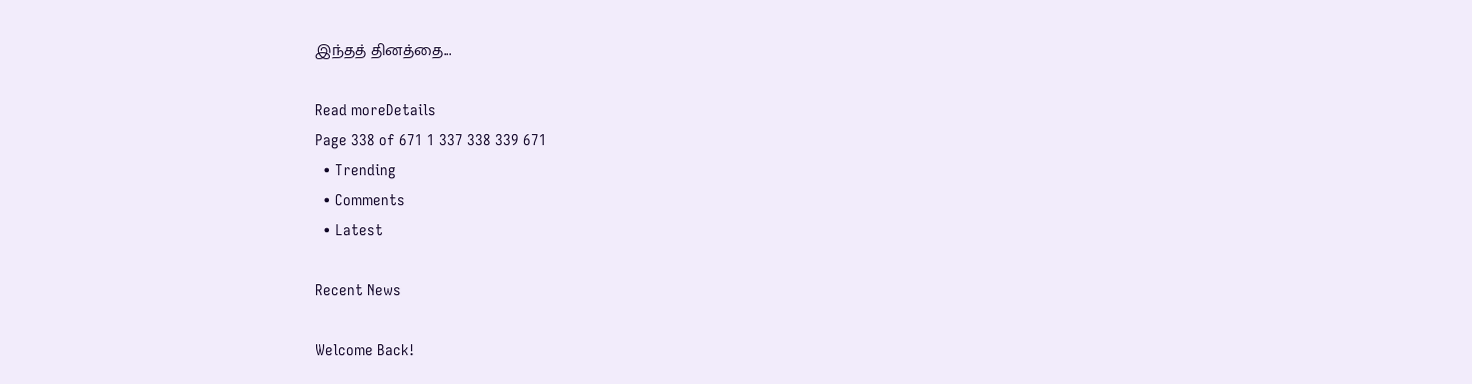இந்தத் தினத்தை...

Read moreDetails
Page 338 of 671 1 337 338 339 671
  • Trending
  • Comments
  • Latest

Recent News

Welcome Back!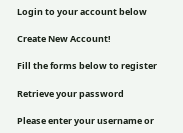Login to your account below

Create New Account!

Fill the forms below to register

Retrieve your password

Please enter your username or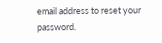email address to reset your password.